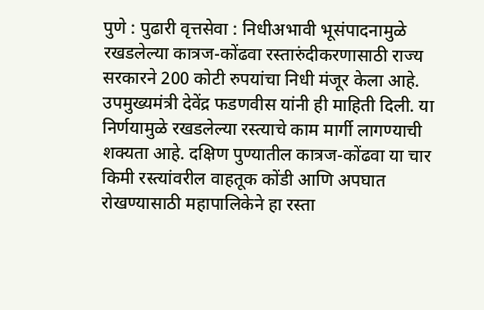पुणे : पुढारी वृत्तसेवा : निधीअभावी भूसंपादनामुळे रखडलेल्या कात्रज-कोंढवा रस्तारुंदीकरणासाठी राज्य सरकारने 200 कोटी रुपयांचा निधी मंजूर केला आहे. उपमुख्यमंत्री देवेंद्र फडणवीस यांनी ही माहिती दिली. या निर्णयामुळे रखडलेल्या रस्त्याचे काम मार्गी लागण्याची शक्यता आहे. दक्षिण पुण्यातील कात्रज-कोंढवा या चार किमी रस्त्यांवरील वाहतूक कोंडी आणि अपघात रोखण्यासाठी महापालिकेने हा रस्ता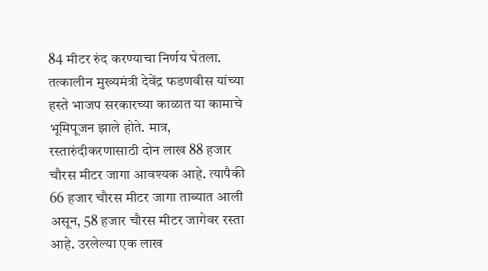84 मीटर रुंद करण्याचा निर्णय घेतला.
तत्कालीन मुख्यमंत्री देवेंद्र फडणवीस यांच्या हस्ते भाजप सरकारच्या काळात या कामाचे भूमिपूजन झाले होते. मात्र, रस्तारुंदीकरणासाठी दोन लाख 88 हजार चौरस मीटर जागा आवश्यक आहे. त्यापैकी 66 हजार चौरस मीटर जागा ताब्यात आली असून, 58 हजार चौरस मीटर जागेवर रस्ता आहे. उरलेल्या एक लाख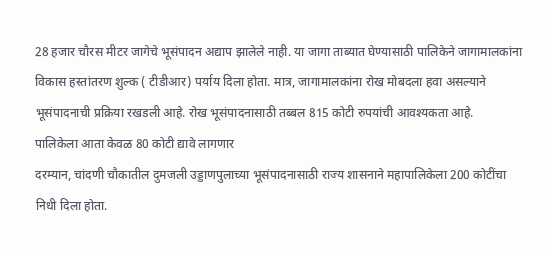28 हजार चौरस मीटर जागेचे भूसंपादन अद्याप झालेले नाही. या जागा ताब्यात घेण्यासाठी पालिकेने जागामालकांना विकास हस्तांतरण शुल्क ( टीडीआर) पर्याय दिला होता. मात्र, जागामालकांना रोख मोबदला हवा असल्याने भूसंपादनाची प्रक्रिया रखडली आहे. रोख भूसंपादनासाठी तब्बल 815 कोटी रुपयांची आवश्यकता आहे.
पालिकेला आता केवळ 80 कोटी द्यावे लागणार
दरम्यान, चांदणी चौकातील दुमजली उड्डाणपुलाच्या भूसंपादनासाठी राज्य शासनाने महापालिकेला 200 कोटींचा निधी दिला होता.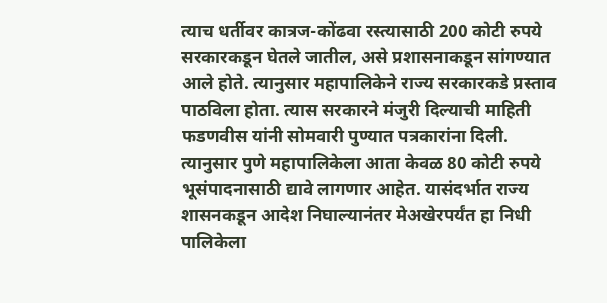त्याच धर्तीवर कात्रज-कोंढवा रस्त्यासाठी 200 कोटी रुपये सरकारकडून घेतले जातील, असे प्रशासनाकडून सांगण्यात आले होते. त्यानुसार महापालिकेने राज्य सरकारकडे प्रस्ताव पाठविला होता. त्यास सरकारने मंजुरी दिल्याची माहिती फडणवीस यांनी सोमवारी पुण्यात पत्रकारांना दिली.
त्यानुसार पुणे महापालिकेला आता केवळ 80 कोटी रुपये भूसंपादनासाठी द्यावे लागणार आहेत. यासंदर्भात राज्य शासनकडून आदेश निघाल्यानंतर मेअखेरपर्यंत हा निधी पालिकेला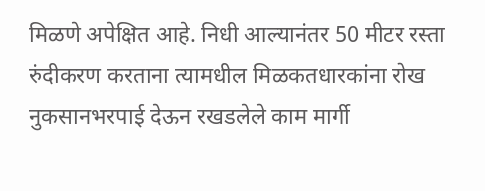मिळणे अपेक्षित आहे. निधी आल्यानंतर 50 मीटर रस्ता रुंदीकरण करताना त्यामधील मिळकतधारकांना रोख नुकसानभरपाई देऊन रखडलेले काम मार्गी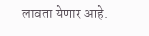लावता येणार आहे.